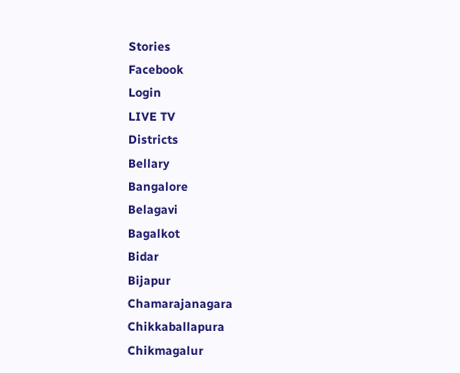Stories
Facebook
Login
LIVE TV
Districts
Bellary
Bangalore
Belagavi
Bagalkot
Bidar
Bijapur
Chamarajanagara
Chikkaballapura
Chikmagalur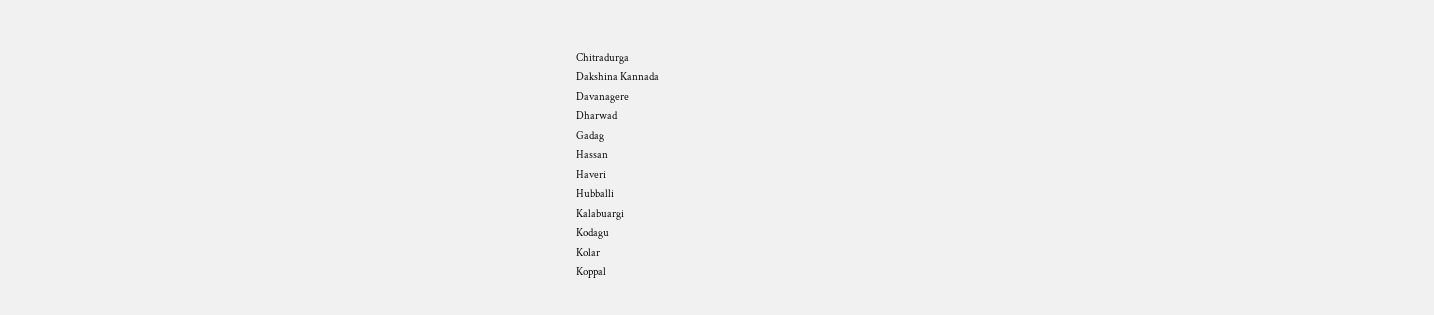Chitradurga
Dakshina Kannada
Davanagere
Dharwad
Gadag
Hassan
Haveri
Hubballi
Kalabuargi
Kodagu
Kolar
Koppal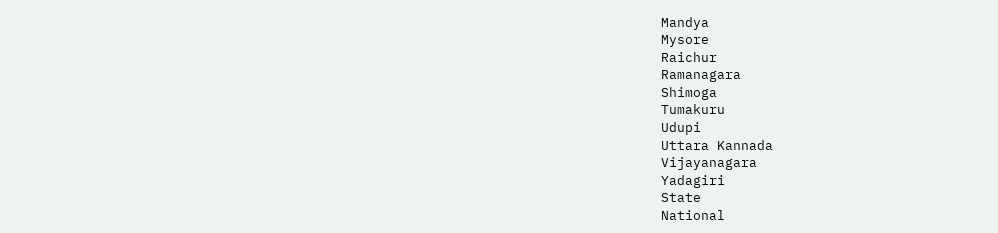Mandya
Mysore
Raichur
Ramanagara
Shimoga
Tumakuru
Udupi
Uttara Kannada
Vijayanagara
Yadagiri
State
National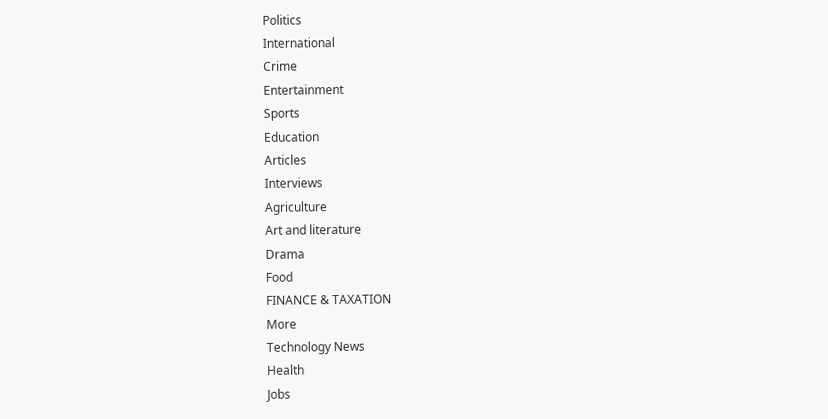Politics
International
Crime
Entertainment
Sports
Education
Articles
Interviews
Agriculture
Art and literature
Drama
Food
FINANCE & TAXATION
More
Technology News
Health
Jobs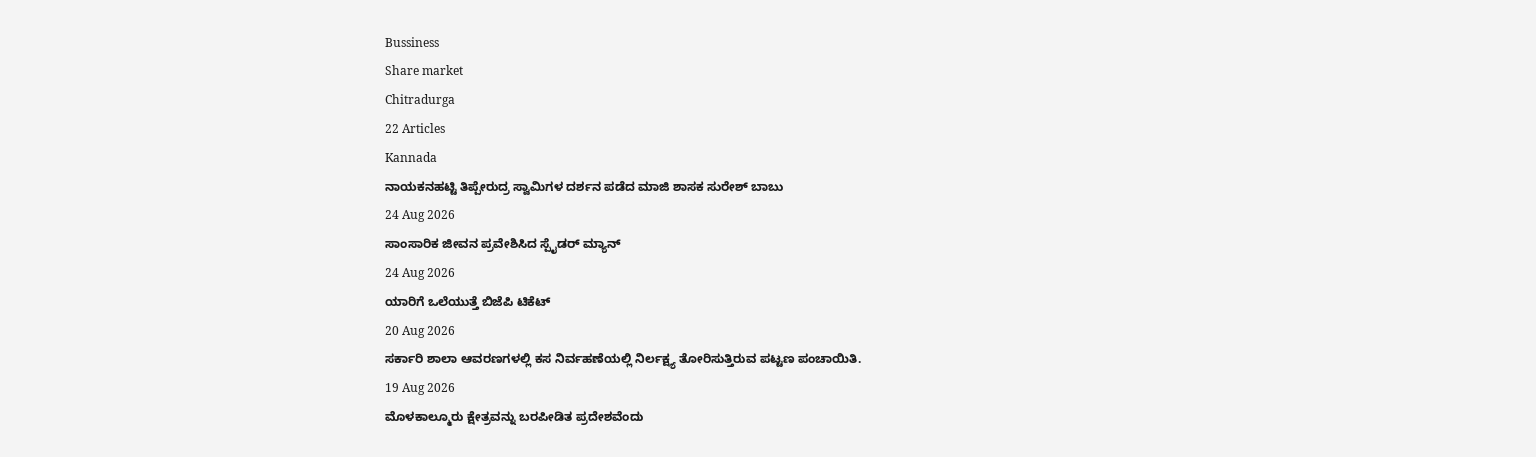Bussiness
Share market
Chitradurga
22 Articles
Kannada
ನಾಯಕನಹಟ್ಟಿ ತಿಪ್ಪೇರುದ್ರ ಸ್ವಾಮಿಗಳ ದರ್ಶನ ಪಡೆದ ಮಾಜಿ ಶಾಸಕ ಸುರೇಶ್ ಬಾಬು
24 Aug 2026
ಸಾಂಸಾರಿಕ ಜೀವನ ಪ್ರವೇಶಿಸಿದ ಸ್ಪೈಡರ್ ಮ್ಯಾನ್
24 Aug 2026
ಯಾರಿಗೆ ಒಲೆಯುತ್ತೆ ಬಿಜೆಪಿ ಟಿಕೆಟ್
20 Aug 2026
ಸರ್ಕಾರಿ ಶಾಲಾ ಆವರಣಗಳಲ್ಲಿ ಕಸ ನಿರ್ವಹಣೆಯಲ್ಲಿ ನಿರ್ಲಕ್ಷ್ಯ ತೋರಿಸುತ್ತಿರುವ ಪಟ್ಟಣ ಪಂಚಾಯಿತಿ.
19 Aug 2026
ಮೊಳಕಾಲ್ಮೂರು ಕ್ಷೇತ್ರವನ್ನು ಬರಪೀಡಿತ ಪ್ರದೇಶವೆಂದು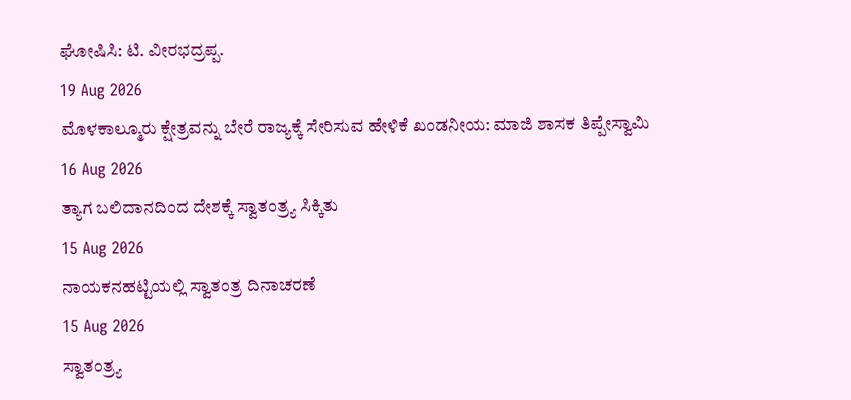ಘೋಷಿಸಿ: ಟಿ. ವೀರಭದ್ರಪ್ಪ.
19 Aug 2026
ಮೊಳಕಾಲ್ಮೂರು ಕ್ಷೇತ್ರವನ್ನು ಬೇರೆ ರಾಜ್ಯಕ್ಕೆ ಸೇರಿಸುವ ಹೇಳಿಕೆ ಖಂಡನೀಯ: ಮಾಜಿ ಶಾಸಕ ತಿಪ್ಪೇಸ್ವಾಮಿ
16 Aug 2026
ತ್ಯಾಗ ಬಲಿದಾನದಿಂದ ದೇಶಕ್ಕೆ ಸ್ವಾತಂತ್ರ್ಯ ಸಿಕ್ಕಿತು
15 Aug 2026
ನಾಯಕನಹಟ್ಟಿಯಲ್ಲಿ ಸ್ವಾತಂತ್ರ ದಿನಾಚರಣೆ
15 Aug 2026
ಸ್ವಾತಂತ್ರ್ಯ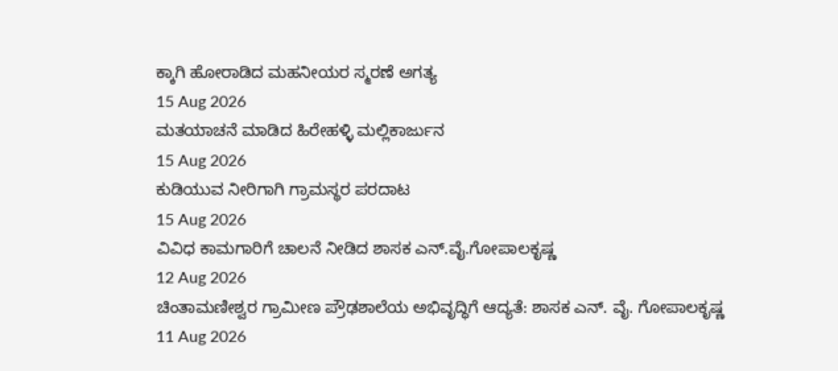ಕ್ಕಾಗಿ ಹೋರಾಡಿದ ಮಹನೀಯರ ಸ್ಮರಣೆ ಅಗತ್ಯ
15 Aug 2026
ಮತಯಾಚನೆ ಮಾಡಿದ ಹಿರೇಹಳ್ಳಿ ಮಲ್ಲಿಕಾರ್ಜುನ
15 Aug 2026
ಕುಡಿಯುವ ನೀರಿಗಾಗಿ ಗ್ರಾಮಸ್ಥರ ಪರದಾಟ
15 Aug 2026
ವಿವಿಧ ಕಾಮಗಾರಿಗೆ ಚಾಲನೆ ನೀಡಿದ ಶಾಸಕ ಎನ್.ವೈ.ಗೋಪಾಲಕೃಷ್ಣ
12 Aug 2026
ಚಿಂತಾಮಣೀಶ್ವರ ಗ್ರಾಮೀಣ ಪ್ರೌಢಶಾಲೆಯ ಅಭಿವೃದ್ಧಿಗೆ ಆದ್ಯತೆ: ಶಾಸಕ ಎನ್. ವೈ. ಗೋಪಾಲಕೃಷ್ಣ
11 Aug 2026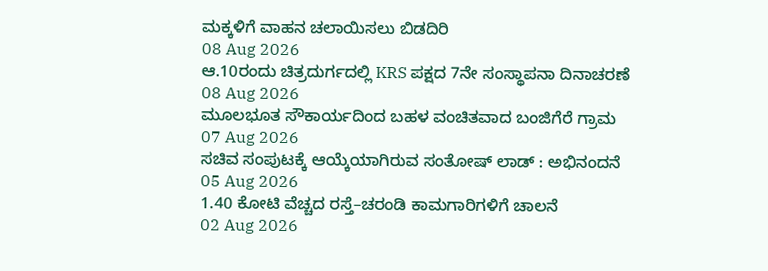ಮಕ್ಕಳಿಗೆ ವಾಹನ ಚಲಾಯಿಸಲು ಬಿಡದಿರಿ
08 Aug 2026
ಆ.10ರಂದು ಚಿತ್ರದುರ್ಗದಲ್ಲಿ KRS ಪಕ್ಷದ 7ನೇ ಸಂಸ್ಥಾಪನಾ ದಿನಾಚರಣೆ
08 Aug 2026
ಮೂಲಭೂತ ಸೌಕಾರ್ಯದಿಂದ ಬಹಳ ವಂಚಿತವಾದ ಬಂಜಿಗೆರೆ ಗ್ರಾಮ
07 Aug 2026
ಸಚಿವ ಸಂಪುಟಕ್ಕೆ ಆಯ್ಕೆಯಾಗಿರುವ ಸಂತೋಷ್ ಲಾಡ್ : ಅಭಿನಂದನೆ
05 Aug 2026
1.40 ಕೋಟಿ ವೆಚ್ಚದ ರಸ್ತೆ–ಚರಂಡಿ ಕಾಮಗಾರಿಗಳಿಗೆ ಚಾಲನೆ
02 Aug 2026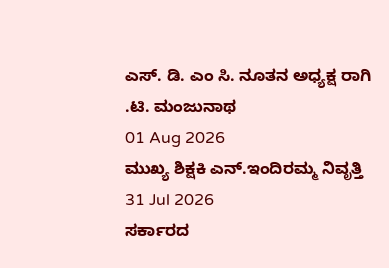ಎಸ್. ಡಿ. ಎಂ ಸಿ. ನೂತನ ಅಧ್ಯಕ್ಷ ರಾಗಿ .ಟಿ. ಮಂಜುನಾಥ
01 Aug 2026
ಮುಖ್ಯ ಶಿಕ್ಷಕಿ ಎನ್.ಇಂದಿರಮ್ಮ ನಿವೃತ್ತಿ
31 Jul 2026
ಸರ್ಕಾರದ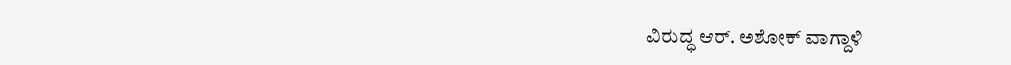ವಿರುದ್ಧ ಆರ್. ಅಶೋಕ್ ವಾಗ್ದಾಳಿ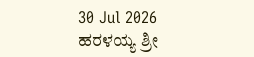30 Jul 2026
ಹರಳಯ್ಯ ಶ್ರೀ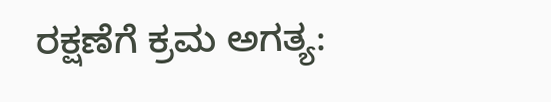ರಕ್ಷಣೆಗೆ ಕ್ರಮ ಅಗತ್ಯ: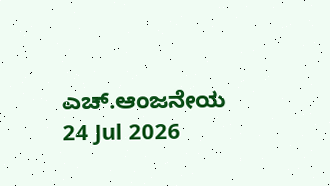ಎಚ್.ಆಂಜನೇಯ
24 Jul 2026